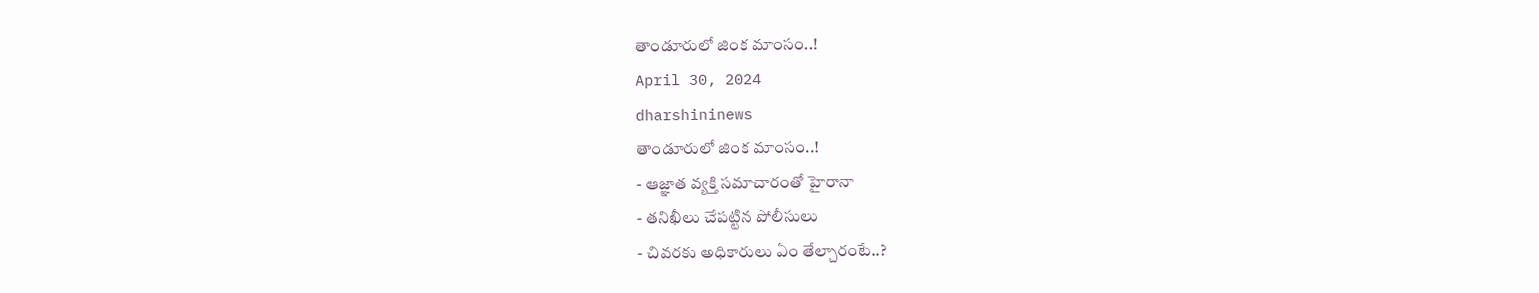తాండూరులో జింక మాంసం..!
April 30, 2024
dharshininews
తాండూరులో జింక మాంసం..!
- ఆజ్ఞాత వ్యక్తి సమాచారంతో హైరానా
- తనిఖీలు చేపట్టిన పోలీసులు
- చివరకు అధికారులు ఏం తేల్చారంటే..?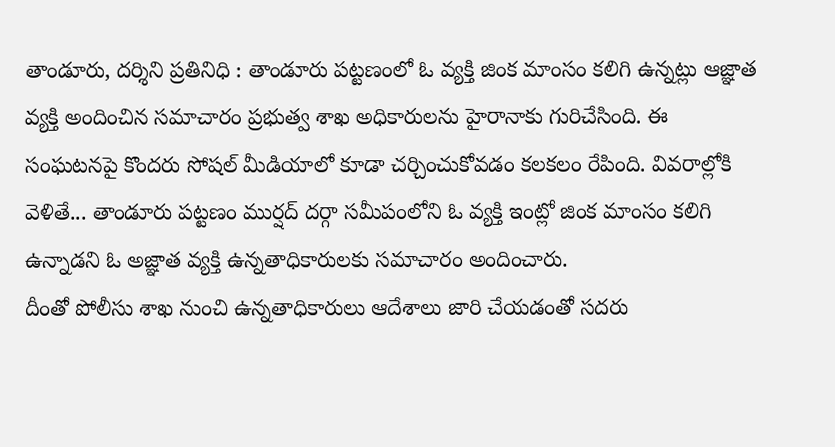తాండూరు, దర్శిని ప్రతినిధి : తాండూరు పట్టణంలో ఓ వ్యక్తి జింక మాంసం కలిగి ఉన్నట్లు ఆజ్ఞాత వ్యక్తి అందించిన సమాచారం ప్రభుత్వ శాఖ అధికారులను హైరానాకు గురిచేసింది. ఈ సంఘటనపై కొందరు సోషల్ మీడియాలో కూడా చర్చించుకోవడం కలకలం రేపింది. వివరాల్లోకి వెళితే... తాండూరు పట్టణం ముర్షద్ దర్గా సమీపంలోని ఓ వ్యక్తి ఇంట్లో జింక మాంసం కలిగి ఉన్నాడని ఓ అజ్ఞాత వ్యక్తి ఉన్నతాధికారులకు సమాచారం అందించారు.
దీంతో పోలీసు శాఖ నుంచి ఉన్నతాధికారులు ఆదేశాలు జారి చేయడంతో సదరు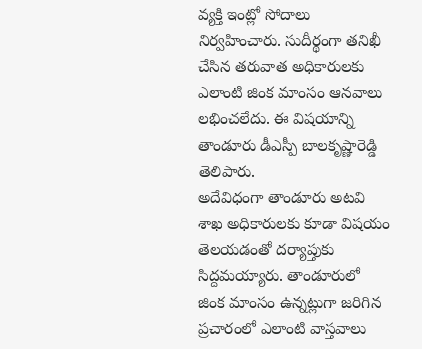వ్యక్తి ఇంట్లో సోదాలు నిర్వహించారు. సుదీర్థంగా తనిఖీ చేసిన తరువాత అధికారులకు ఎలాంటి జింక మాంసం ఆనవాలు లభించలేదు. ఈ విషయాన్ని తాండూరు డీఎస్పీ బాలకృష్ణారెడ్డి తెలిపారు.
అదేవిధంగా తాండూరు అటవి శాఖ అధికారులకు కూడా విషయం తెలయడంతో దర్యాప్తుకు సిద్దమయ్యారు. తాండూరులో జింక మాంసం ఉన్నట్లుగా జరిగిన ప్రచారంలో ఎలాంటి వాస్తవాలు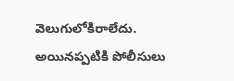వెలుగులోకిరాలేదు. అయినప్పటికి పోలీసులు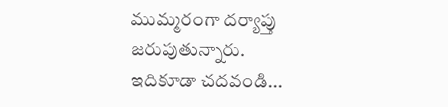ముమ్మరంగా దర్యాప్తు జరుపుతున్నారు.
ఇదికూడా చదవండి...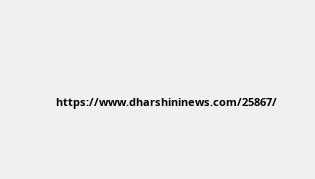https://www.dharshininews.com/25867/